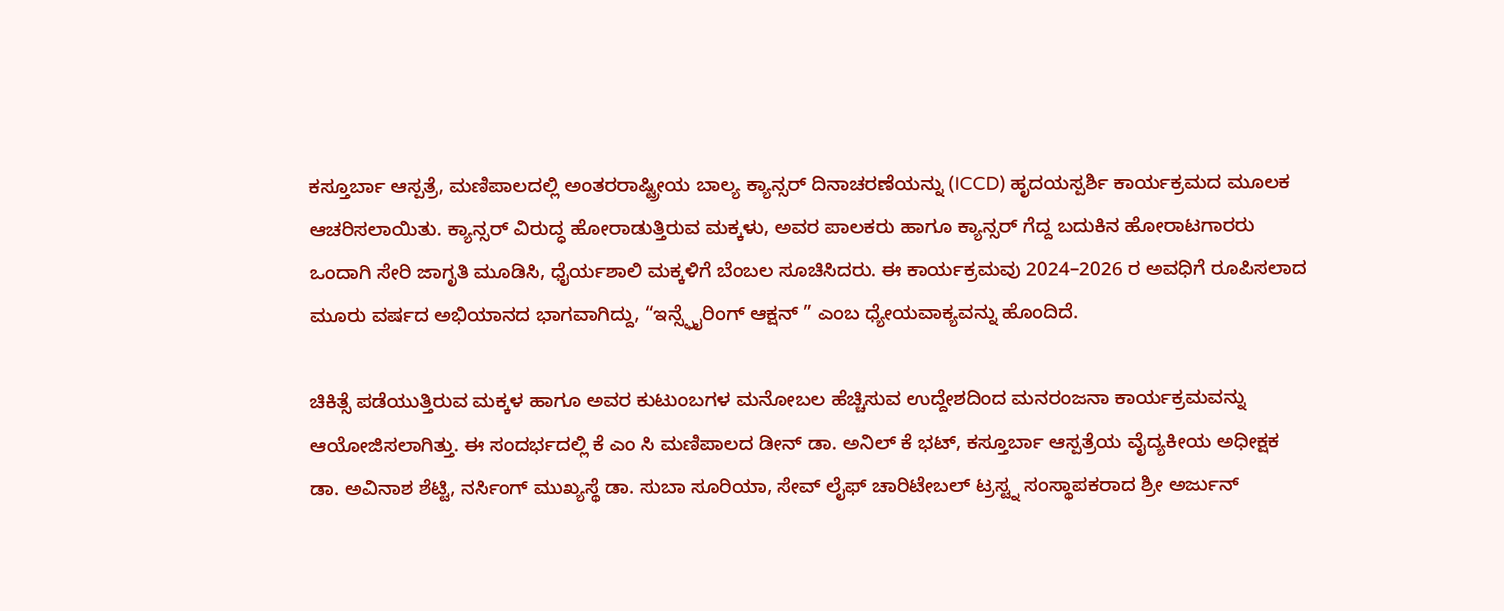ಕಸ್ತೂರ್ಬಾ ಆಸ್ಪತ್ರೆ, ಮಣಿಪಾಲದಲ್ಲಿ ಅಂತರರಾಷ್ಟ್ರೀಯ ಬಾಲ್ಯ ಕ್ಯಾನ್ಸರ್ ದಿನಾಚರಣೆಯನ್ನು (ICCD) ಹೃದಯಸ್ಪರ್ಶಿ ಕಾರ್ಯಕ್ರಮದ ಮೂಲಕ ಆಚರಿಸಲಾಯಿತು. ಕ್ಯಾನ್ಸರ್ ವಿರುದ್ಧ ಹೋರಾಡುತ್ತಿರುವ ಮಕ್ಕಳು, ಅವರ ಪಾಲಕರು ಹಾಗೂ ಕ್ಯಾನ್ಸರ್ ಗೆದ್ದ ಬದುಕಿನ ಹೋರಾಟಗಾರರು ಒಂದಾಗಿ ಸೇರಿ ಜಾಗೃತಿ ಮೂಡಿಸಿ, ಧೈರ್ಯಶಾಲಿ ಮಕ್ಕಳಿಗೆ ಬೆಂಬಲ ಸೂಚಿಸಿದರು. ಈ ಕಾರ್ಯಕ್ರಮವು 2024–2026 ರ ಅವಧಿಗೆ ರೂಪಿಸಲಾದ ಮೂರು ವರ್ಷದ ಅಭಿಯಾನದ ಭಾಗವಾಗಿದ್ದು, “ಇನ್ಸ್ಫೈರಿಂಗ್ ಆಕ್ಷನ್ ” ಎಂಬ ಧ್ಯೇಯವಾಕ್ಯವನ್ನು ಹೊಂದಿದೆ.

ಚಿಕಿತ್ಸೆ ಪಡೆಯುತ್ತಿರುವ ಮಕ್ಕಳ ಹಾಗೂ ಅವರ ಕುಟುಂಬಗಳ ಮನೋಬಲ ಹೆಚ್ಚಿಸುವ ಉದ್ದೇಶದಿಂದ ಮನರಂಜನಾ ಕಾರ್ಯಕ್ರಮವನ್ನು ಆಯೋಜಿಸಲಾಗಿತ್ತು. ಈ ಸಂದರ್ಭದಲ್ಲಿ ಕೆ ಎಂ ಸಿ ಮಣಿಪಾಲದ ಡೀನ್ ಡಾ. ಅನಿಲ್ ಕೆ ಭಟ್, ಕಸ್ತೂರ್ಬಾ ಆಸ್ಪತ್ರೆಯ ವೈದ್ಯಕೀಯ ಅಧೀಕ್ಷಕ ಡಾ. ಅವಿನಾಶ ಶೆಟ್ಟಿ, ನರ್ಸಿಂಗ್ ಮುಖ್ಯಸ್ಥೆ ಡಾ. ಸುಬಾ ಸೂರಿಯಾ, ಸೇವ್ ಲೈಫ್ ಚಾರಿಟೇಬಲ್ ಟ್ರಸ್ಟ್ನ ಸಂಸ್ಥಾಪಕರಾದ ಶ್ರೀ ಅರ್ಜುನ್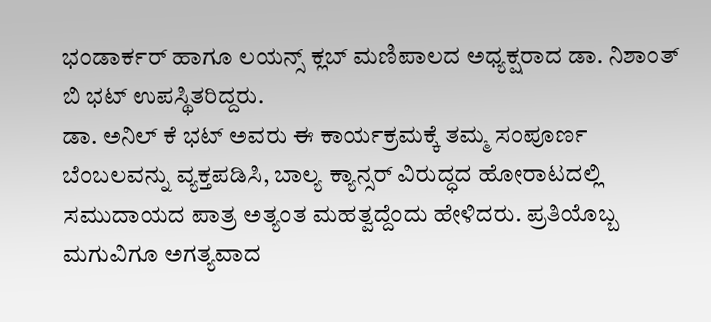ಭಂಡಾರ್ಕರ್ ಹಾಗೂ ಲಯನ್ಸ್ ಕ್ಲಬ್ ಮಣಿಪಾಲದ ಅಧ್ಯಕ್ಷರಾದ ಡಾ. ನಿಶಾಂತ್ ಬಿ ಭಟ್ ಉಪಸ್ಥಿತರಿದ್ದರು.
ಡಾ. ಅನಿಲ್ ಕೆ ಭಟ್ ಅವರು ಈ ಕಾರ್ಯಕ್ರಮಕ್ಕೆ ತಮ್ಮ ಸಂಪೂರ್ಣ ಬೆಂಬಲವನ್ನು ವ್ಯಕ್ತಪಡಿಸಿ, ಬಾಲ್ಯ ಕ್ಯಾನ್ಸರ್ ವಿರುದ್ಧದ ಹೋರಾಟದಲ್ಲಿ ಸಮುದಾಯದ ಪಾತ್ರ ಅತ್ಯಂತ ಮಹತ್ವದ್ದೆಂದು ಹೇಳಿದರು. ಪ್ರತಿಯೊಬ್ಬ ಮಗುವಿಗೂ ಅಗತ್ಯವಾದ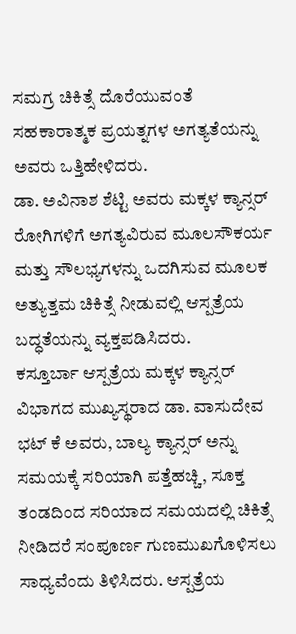ಸಮಗ್ರ ಚಿಕಿತ್ಸೆ ದೊರೆಯುವಂತೆ ಸಹಕಾರಾತ್ಮಕ ಪ್ರಯತ್ನಗಳ ಅಗತ್ಯತೆಯನ್ನು ಅವರು ಒತ್ತಿಹೇಳಿದರು.
ಡಾ. ಅವಿನಾಶ ಶೆಟ್ಟಿ ಅವರು ಮಕ್ಕಳ ಕ್ಯಾನ್ಸರ್ ರೋಗಿಗಳಿಗೆ ಅಗತ್ಯವಿರುವ ಮೂಲಸೌಕರ್ಯ ಮತ್ತು ಸೌಲಭ್ಯಗಳನ್ನು ಒದಗಿಸುವ ಮೂಲಕ ಅತ್ಯುತ್ತಮ ಚಿಕಿತ್ಸೆ ನೀಡುವಲ್ಲಿ ಆಸ್ಪತ್ರೆಯ ಬದ್ಧತೆಯನ್ನು ವ್ಯಕ್ತಪಡಿಸಿದರು.
ಕಸ್ತೂರ್ಬಾ ಆಸ್ಪತ್ರೆಯ ಮಕ್ಕಳ ಕ್ಯಾನ್ಸರ್ ವಿಭಾಗದ ಮುಖ್ಯಸ್ಥರಾದ ಡಾ. ವಾಸುದೇವ ಭಟ್ ಕೆ ಅವರು, ಬಾಲ್ಯ ಕ್ಯಾನ್ಸರ್ ಅನ್ನು ಸಮಯಕ್ಕೆ ಸರಿಯಾಗಿ ಪತ್ತೆಹಚ್ಚಿ, ಸೂಕ್ತ ತಂಡದಿಂದ ಸರಿಯಾದ ಸಮಯದಲ್ಲಿ ಚಿಕಿತ್ಸೆ ನೀಡಿದರೆ ಸಂಪೂರ್ಣ ಗುಣಮುಖಗೊಳಿಸಲು ಸಾಧ್ಯವೆಂದು ತಿಳಿಸಿದರು. ಆಸ್ಪತ್ರೆಯ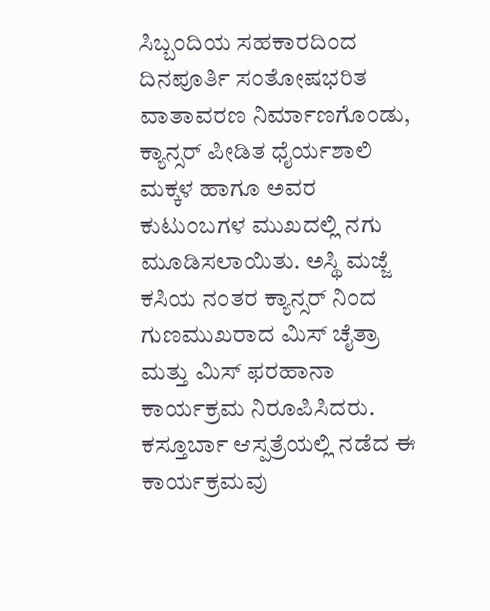ಸಿಬ್ಬಂದಿಯ ಸಹಕಾರದಿಂದ ದಿನಪೂರ್ತಿ ಸಂತೋಷಭರಿತ ವಾತಾವರಣ ನಿರ್ಮಾಣಗೊಂಡು, ಕ್ಯಾನ್ಸರ್ ಪೀಡಿತ ಧೈರ್ಯಶಾಲಿ ಮಕ್ಕಳ ಹಾಗೂ ಅವರ ಕುಟುಂಬಗಳ ಮುಖದಲ್ಲಿ ನಗು ಮೂಡಿಸಲಾಯಿತು. ಅಸ್ಥಿ ಮಜ್ಜೆ ಕಸಿಯ ನಂತರ ಕ್ಯಾನ್ಸರ್ ನಿಂದ ಗುಣಮುಖರಾದ ಮಿಸ್ ಚೈತ್ರಾ ಮತ್ತು ಮಿಸ್ ಫರಹಾನಾ ಕಾರ್ಯಕ್ರಮ ನಿರೂಪಿಸಿದರು.
ಕಸ್ತೂರ್ಬಾ ಆಸ್ಪತ್ರೆಯಲ್ಲಿ ನಡೆದ ಈ ಕಾರ್ಯಕ್ರಮವು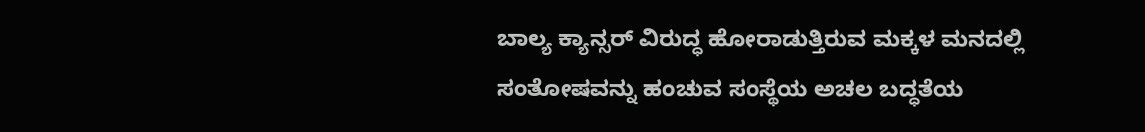ಬಾಲ್ಯ ಕ್ಯಾನ್ಸರ್ ವಿರುದ್ಧ ಹೋರಾಡುತ್ತಿರುವ ಮಕ್ಕಳ ಮನದಲ್ಲಿ ಸಂತೋಷವನ್ನು ಹಂಚುವ ಸಂಸ್ಥೆಯ ಅಚಲ ಬದ್ಧತೆಯ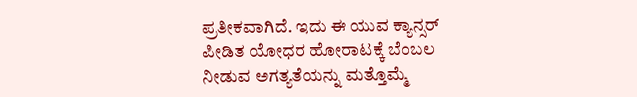ಪ್ರತೀಕವಾಗಿದೆ. ಇದು ಈ ಯುವ ಕ್ಯಾನ್ಸರ್ ಪೀಡಿತ ಯೋಧರ ಹೋರಾಟಕ್ಕೆ ಬೆಂಬಲ ನೀಡುವ ಅಗತ್ಯತೆಯನ್ನು ಮತ್ತೊಮ್ಮೆ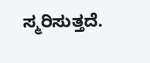ಸ್ಮರಿಸುತ್ತದೆ.